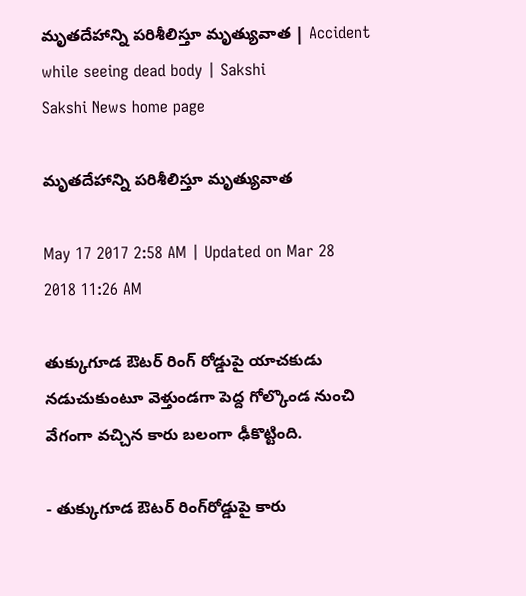మృతదేహాన్ని పరిశీలిస్తూ మృత్యువాత | Accident while seeing dead body | Sakshi
Sakshi News home page

మృతదేహాన్ని పరిశీలిస్తూ మృత్యువాత

May 17 2017 2:58 AM | Updated on Mar 28 2018 11:26 AM

తుక్కుగూడ ఔటర్‌ రింగ్‌ రోడ్డుపై యాచకుడు నడుచుకుంటూ వెళ్తుండగా పెద్ద గోల్కొండ నుంచి వేగంగా వచ్చిన కారు బలంగా ఢీకొట్టింది.

- తుక్కుగూడ ఔటర్‌ రింగ్‌రోడ్డుపై కారు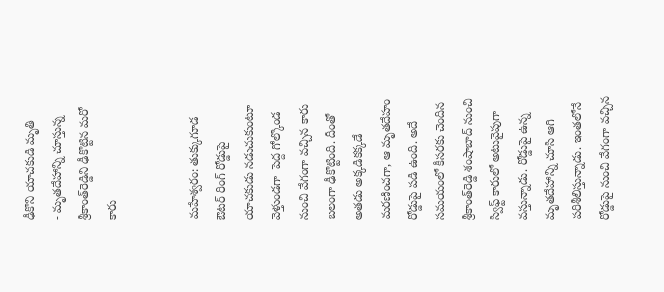ఢీకొని యాచకుడి మృతి
- మృతదేహాన్ని చూస్తున్న శ్రీకాంత్‌రెడ్డిని ఢీకొట్టిన మరో కారు


మహేశ్వరం: తుక్కుగూడ ఔటర్‌ రింగ్‌ రోడ్డుపై యాచకుడు నడుచుకుంటూ వెళ్తుండగా  పెద్ద గోల్కొండ నుంచి వేగంగా వచ్చిన కారు బలంగా ఢీకొట్టింది. దీంతో అతడు అక్కడికక్కడే మరణించగా, ఆ మృతదేహం రోడ్డుపై పడి ఉంది. అదే సమయంలో కీసరకు చెందిన శ్రీకాంత్‌రెడ్డి శంషాబాద్‌ నుంచి స్విఫ్ట్‌ కారులో అటువైపుగా వస్తున్నాడు. రోడ్డుపై ఉన్న మృతదేహాన్ని చూసి ఆగి పరిశీలిస్తున్నాడు. ఇంతలోనే రోడ్డుపై నుంచి వేగంగా వచ్చిన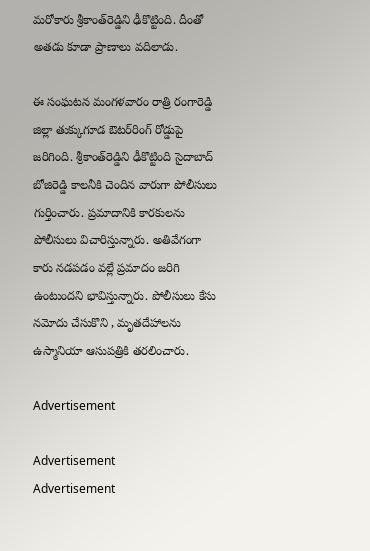మరోకారు శ్రీకాంత్‌రెడ్డిని ఢీకొట్టింది. దీంతో అతడు కూడా ప్రాణాలు వదిలాడు.

ఈ సంఘటన మంగళవారం రాత్రి రంగారెడ్డి జిల్లా తుక్కుగూడ ఔటర్‌రింగ్‌ రోడ్డుపై జరిగింది. శ్రీకాంత్‌రెడ్డిని ఢీకొట్టింది సైదాబాద్‌ బోజిరెడ్డి కాలనీకి చెందిన వారుగా పోలీసులు గుర్తించారు. ప్రమాదానికి కారకులను పోలీసులు విచారిస్తున్నారు. అతివేగంగా కారు నడపడం వల్లే ప్రమాదం జరిగి ఉంటుందని భావిస్తున్నారు. పోలీసులు కేసు నమోదు చేసుకొని , మృతదేహాలను ఉస్మానియా ఆసుపత్రికి తరలించారు.

Advertisement

Advertisement
Advertisement